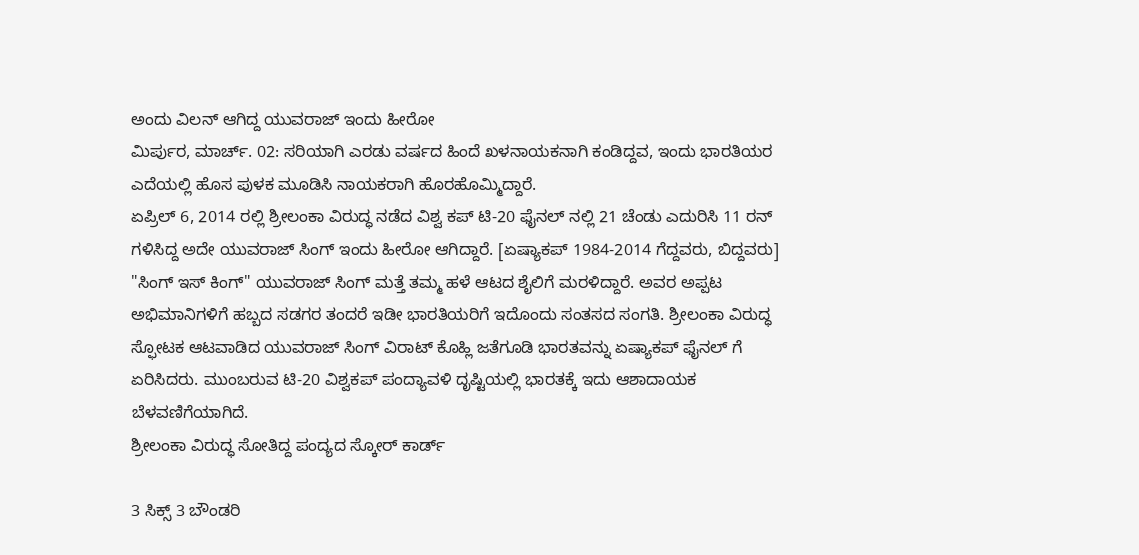ಅಂದು ವಿಲನ್ ಆಗಿದ್ದ ಯುವರಾಜ್ ಇಂದು ಹೀರೋ
ಮಿರ್ಪುರ, ಮಾರ್ಚ್. 02: ಸರಿಯಾಗಿ ಎರಡು ವರ್ಷದ ಹಿಂದೆ ಖಳನಾಯಕನಾಗಿ ಕಂಡಿದ್ದವ, ಇಂದು ಭಾರತಿಯರ ಎದೆಯಲ್ಲಿ ಹೊಸ ಪುಳಕ ಮೂಡಿಸಿ ನಾಯಕರಾಗಿ ಹೊರಹೊಮ್ಮಿದ್ದಾರೆ.
ಏಪ್ರಿಲ್ 6, 2014 ರಲ್ಲಿ ಶ್ರೀಲಂಕಾ ವಿರುದ್ಧ ನಡೆದ ವಿಶ್ವ ಕಪ್ ಟಿ-20 ಫೈನಲ್ ನಲ್ಲಿ 21 ಚೆಂಡು ಎದುರಿಸಿ 11 ರನ್ ಗಳಿಸಿದ್ದ ಅದೇ ಯುವರಾಜ್ ಸಿಂಗ್ ಇಂದು ಹೀರೋ ಆಗಿದ್ದಾರೆ. [ಏಷ್ಯಾಕಪ್ 1984-2014 ಗೆದ್ದವರು, ಬಿದ್ದವರು]
"ಸಿಂಗ್ ಇಸ್ ಕಿಂಗ್" ಯುವರಾಜ್ ಸಿಂಗ್ ಮತ್ತೆ ತಮ್ಮ ಹಳೆ ಆಟದ ಶೈಲಿಗೆ ಮರಳಿದ್ದಾರೆ. ಅವರ ಅಪ್ಪಟ ಅಭಿಮಾನಿಗಳಿಗೆ ಹಬ್ಬದ ಸಡಗರ ತಂದರೆ ಇಡೀ ಭಾರತಿಯರಿಗೆ ಇದೊಂದು ಸಂತಸದ ಸಂಗತಿ. ಶ್ರೀಲಂಕಾ ವಿರುದ್ಧ ಸ್ಫೋಟಕ ಆಟವಾಡಿದ ಯುವರಾಜ್ ಸಿಂಗ್ ವಿರಾಟ್ ಕೊಹ್ಲಿ ಜತೆಗೂಡಿ ಭಾರತವನ್ನು ಏಷ್ಯಾಕಪ್ ಫೈನಲ್ ಗೆ ಏರಿಸಿದರು. ಮುಂಬರುವ ಟಿ-20 ವಿಶ್ವಕಪ್ ಪಂದ್ಯಾವಳಿ ದೃಷ್ಟಿಯಲ್ಲಿ ಭಾರತಕ್ಕೆ ಇದು ಆಶಾದಾಯಕ ಬೆಳವಣಿಗೆಯಾಗಿದೆ.
ಶ್ರೀಲಂಕಾ ವಿರುದ್ಧ ಸೋತಿದ್ದ ಪಂದ್ಯದ ಸ್ಕೋರ್ ಕಾರ್ಡ್

3 ಸಿಕ್ಸ್ 3 ಬೌಂಡರಿ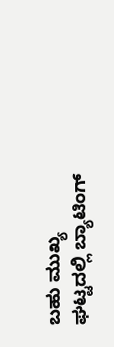ಬಹು ಮುಖ್ಯ ಘಟ್ಟದಲ್ಲಿ ಬ್ಯಾಟಿಂಗ್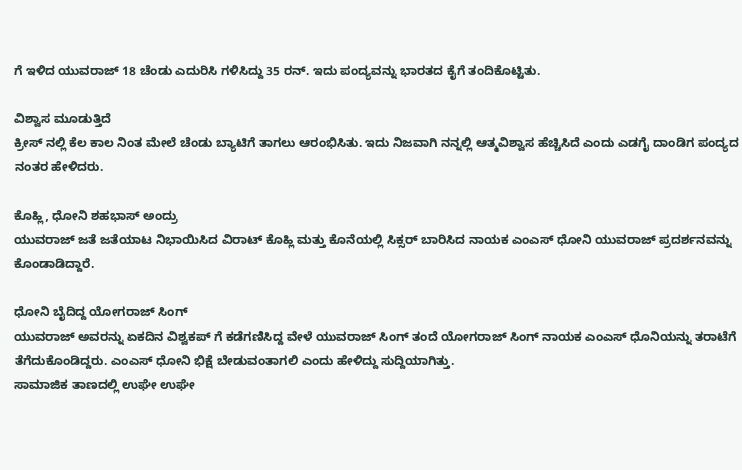ಗೆ ಇಳಿದ ಯುವರಾಜ್ 18 ಚೆಂಡು ಎದುರಿಸಿ ಗಳಿಸಿದ್ದು 35 ರನ್. ಇದು ಪಂದ್ಯವನ್ನು ಭಾರತದ ಕೈಗೆ ತಂದಿಕೊಟ್ಟಿತು.

ವಿಶ್ವಾಸ ಮೂಡುತ್ತಿದೆ
ಕ್ರೀಸ್ ನಲ್ಲಿ ಕೆಲ ಕಾಲ ನಿಂತ ಮೇಲೆ ಚೆಂಡು ಬ್ಯಾಟಿಗೆ ತಾಗಲು ಆರಂಭಿಸಿತು. ಇದು ನಿಜವಾಗಿ ನನ್ನಲ್ಲಿ ಆತ್ಮವಿಶ್ವಾಸ ಹೆಚ್ಚಿಸಿದೆ ಎಂದು ಎಡಗೈ ದಾಂಡಿಗ ಪಂದ್ಯದ ನಂತರ ಹೇಳಿದರು.

ಕೊಹ್ಲಿ, ಧೋನಿ ಶಹಭಾಸ್ ಅಂದ್ರು
ಯುವರಾಜ್ ಜತೆ ಜತೆಯಾಟ ನಿಭಾಯಿಸಿದ ವಿರಾಟ್ ಕೊಹ್ಲಿ ಮತ್ತು ಕೊನೆಯಲ್ಲಿ ಸಿಕ್ಸರ್ ಬಾರಿಸಿದ ನಾಯಕ ಎಂಎಸ್ ಧೋನಿ ಯುವರಾಜ್ ಪ್ರದರ್ಶನವನ್ನು ಕೊಂಡಾಡಿದ್ದಾರೆ.

ಧೋನಿ ಬೈದಿದ್ದ ಯೋಗರಾಜ್ ಸಿಂಗ್
ಯುವರಾಜ್ ಅವರನ್ನು ಏಕದಿನ ವಿಶ್ವಕಪ್ ಗೆ ಕಡೆಗಣಿಸಿದ್ದ ವೇಳೆ ಯುವರಾಜ್ ಸಿಂಗ್ ತಂದೆ ಯೋಗರಾಜ್ ಸಿಂಗ್ ನಾಯಕ ಎಂಎಸ್ ಧೊನಿಯನ್ನು ತರಾಟೆಗೆ ತೆಗೆದುಕೊಂಡಿದ್ದರು. ಎಂಎಸ್ ಧೋನಿ ಭಿಕ್ಷೆ ಬೇಡುವಂತಾಗಲಿ ಎಂದು ಹೇಳಿದ್ದು ಸುದ್ದಿಯಾಗಿತ್ತು.
ಸಾಮಾಜಿಕ ತಾಣದಲ್ಲಿ ಉಘೇ ಉಘೇ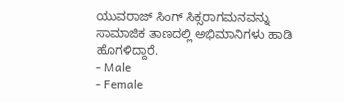ಯುವರಾಜ್ ಸಿಂಗ್ ಸಿಕ್ಸರಾಗಮನವನ್ನು ಸಾಮಾಜಿಕ ತಾಣದಲ್ಲಿ ಅಭಿಮಾನಿಗಳು ಹಾಡಿ ಹೊಗಳಿದ್ದಾರೆ.
- Male
- Female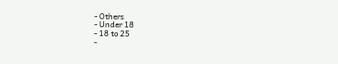- Others
- Under 18
- 18 to 25
-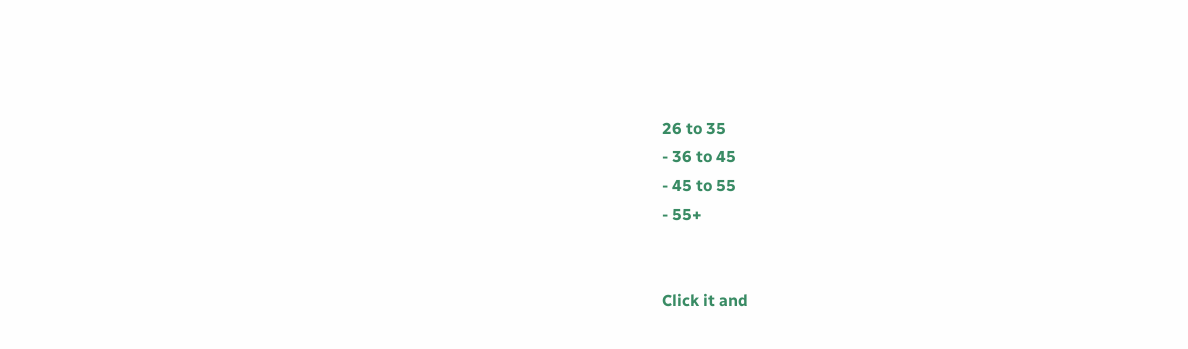26 to 35
- 36 to 45
- 45 to 55
- 55+


Click it and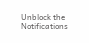Unblock the Notifications